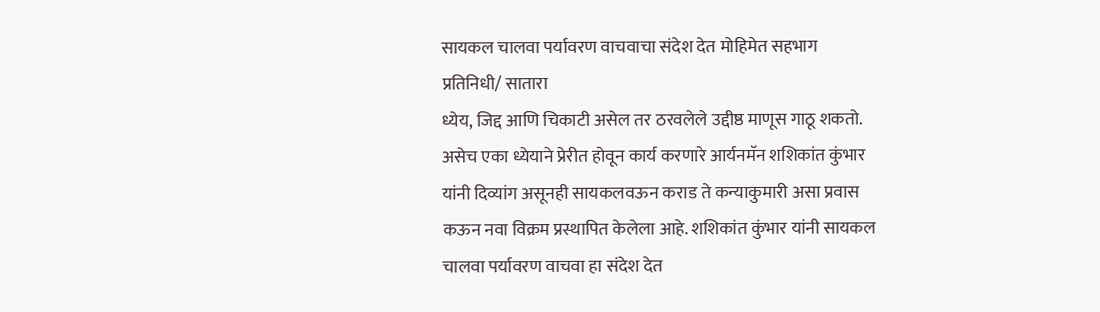सायकल चालवा पर्यावरण वाचवाचा संदेश देत मोहिमेत सहभाग
प्रतिनिधी/ सातारा
ध्येय, जिद्द आणि चिकाटी असेल तर ठरवलेले उद्दीष्ठ माणूस गाठू शकतो. असेच एका ध्येयाने प्रेरीत होवून कार्य करणारे आर्यनमॅन शशिकांत कुंभार यांनी दिव्यांग असूनही सायकलवऊन कराड ते कन्याकुमारी असा प्रवास कऊन नवा विक्रम प्रस्थापित केलेला आहे. शशिकांत कुंभार यांनी सायकल चालवा पर्यावरण वाचवा हा संदेश देत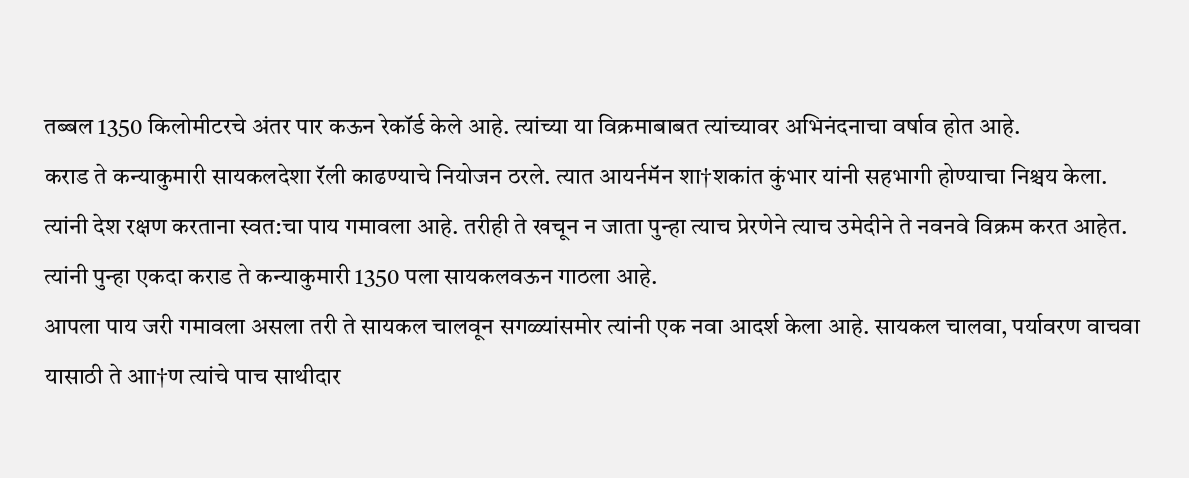तब्बल 1350 किलोमीटरचे अंतर पार कऊन रेकॉर्ड केले आहे. त्यांच्या या विक्रमाबाबत त्यांच्यावर अभिनंदनाचा वर्षाव होत आहे.
कराड ते कन्याकुमारी सायकलदेशा रॅली काढण्याचे नियोजन ठरले. त्यात आयर्नमॅन शा†शकांत कुंभार यांनी सहभागी होण्याचा निश्चय केला. त्यांनी देश रक्षण करताना स्वत:चा पाय गमावला आहे. तरीही ते खचून न जाता पुन्हा त्याच प्रेरणेने त्याच उमेदीने ते नवनवे विक्रम करत आहेत. त्यांनी पुन्हा एकदा कराड ते कन्याकुमारी 1350 पला सायकलवऊन गाठला आहे.
आपला पाय जरी गमावला असला तरी ते सायकल चालवून सगळ्यांसमोर त्यांनी एक नवा आदर्श केला आहे. सायकल चालवा, पर्यावरण वाचवा यासाठी ते आा†ण त्यांचे पाच साथीदार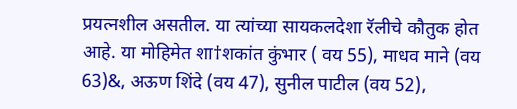प्रयत्नशील असतील. या त्यांच्या सायकलदेशा रॅलीचे कौतुक होत आहे. या मोहिमेत शा†शकांत कुंभार ( वय 55), माधव माने (वय 63)&, अऊण शिंदे (वय 47), सुनील पाटील (वय 52),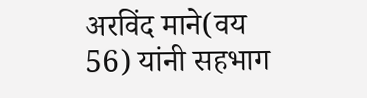अरविंद माने(वय 56) यांनी सहभाग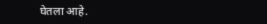घेतला आहे.